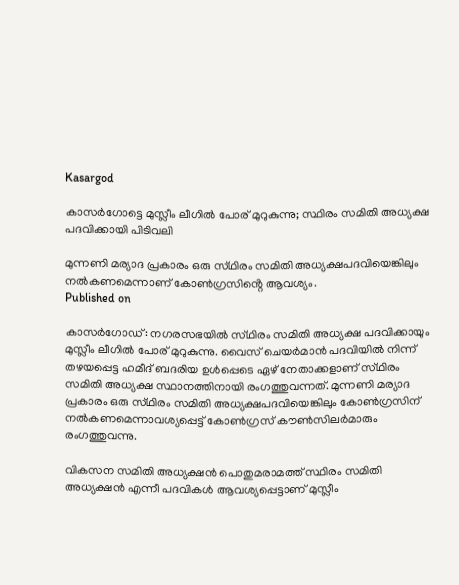Kasargod

കാസർഗോട്ടെ മുസ്ലീം ലീഗിൽ പോര്‌ മുറുകുന്നു; സ്ഥിരം സമിതി അധ്യക്ഷ പദവിക്കായി പിടിവലി

മുന്നണി മര്യാദ പ്രകാരം ഒരു സ്‌ഥിരം സമിതി അധ്യക്ഷപദവിയെങ്കിലും നൽകണമെന്നാണ് കോൺഗ്രസിൻ്റെ ആവശ്യം.
Published on

കാസർഗോഡ്: നഗരസഭയിൽ സ്‌ഥിരം സമിതി അധ്യക്ഷ പദവിക്കായും മുസ്ലീം ലീഗിൽ പോര്‌ മുറുകുന്നു. വൈസ് ചെയർമാൻ പദവിയിൽ നിന്ന്‌ തഴയപ്പെട്ട ഹമീദ്‌ ബദരിയ ഉൾപ്പെടെ ഏഴ്‌ നേതാക്കളാണ്‌ സ്‌ഥിരം സമിതി അധ്യക്ഷ സ്ഥാനത്തിനായി രംഗത്തുവന്നത്‌. മുന്നണി മര്യാദ പ്രകാരം ഒരു സ്‌ഥിരം സമിതി അധ്യക്ഷപദവിയെങ്കിലും കോൺഗ്രസിന്‌ നൽകണമെന്നാവശ്യപ്പെട്ട്‌ കോൺഗ്രസ്‌ ക‍ൗൺസിലർമാരും രംഗത്തുവന്നു.

വികസന സമിതി അധ്യക്ഷൻ പൊതുമരാമത്ത് സ്ഥിരം സമിതി അധ്യക്ഷൻ എന്നീ പദവികൾ ആവശ്യപ്പെട്ടാണ് മുസ്ലീം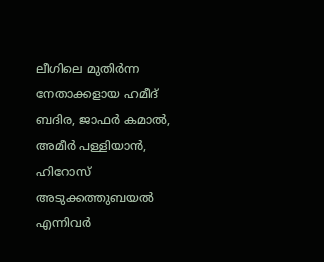ലീഗിലെ മുതിർന്ന നേതാക്കളായ ഹമീദ്‌ ബദിര, ജാഫർ കമാൽ, അമീർ പള്ളിയാൻ, ഹിറോസ്‌ അടുക്കത്തുബയൽ എന്നിവർ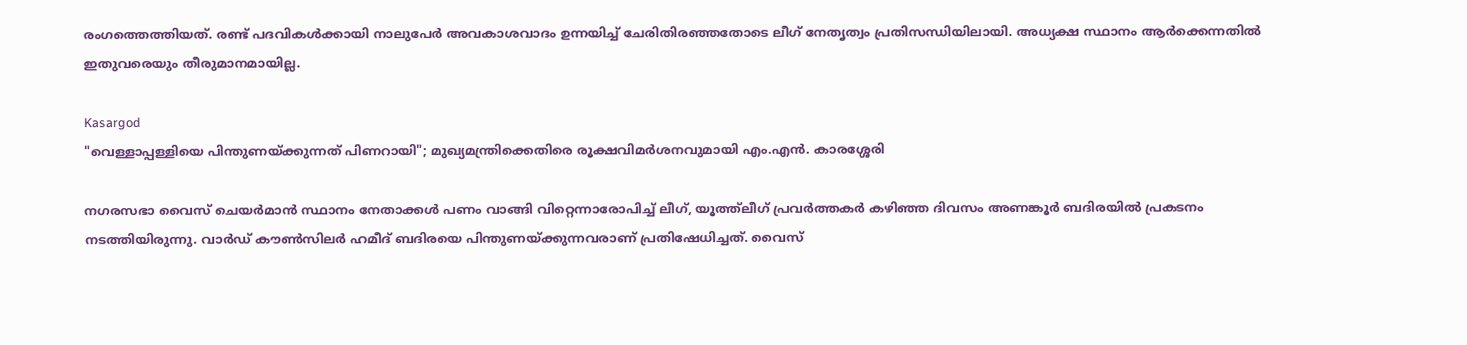രംഗത്തെത്തിയത്. രണ്ട്‌ പദവികൾക്കായി നാലുപേർ അവകാശവാദം ഉന്നയിച്ച്‌ ചേരിതിരഞ്ഞതോടെ ലീഗ് നേതൃത്വം പ്രതിസന്ധിയിലായി. അധ്യക്ഷ സ്ഥാനം ആർക്കെന്നതിൽ ഇതുവരെയും തീരുമാനമായില്ല.

Kasargod
"വെള്ളാപ്പള്ളിയെ പിന്തുണയ്ക്കുന്നത് പിണറായി"; മുഖ്യമന്ത്രിക്കെതിരെ രൂക്ഷവിമർശനവുമായി എം.എൻ. കാരശ്ശേരി

നഗരസഭാ വൈസ്‌ ചെയർമാൻ സ്ഥാനം നേതാക്കൾ പണം വാങ്ങി വിറ്റെന്നാരോപിച്ച്‌ ലീഗ്‌, യൂത്ത്‌ലീഗ്‌ പ്രവർത്തകർ കഴിഞ്ഞ ദിവസം അണങ്കൂർ ബദിരയിൽ പ്രകടനം നടത്തിയിരുന്നു. വാർഡ്‌ ക‍ൗൺസിലർ ഹമീദ്‌ ബദിരയെ പിന്തുണയ്‌ക്കുന്നവരാണ്‌ പ്രതിഷേധിച്ചത്‌. വൈസ്‌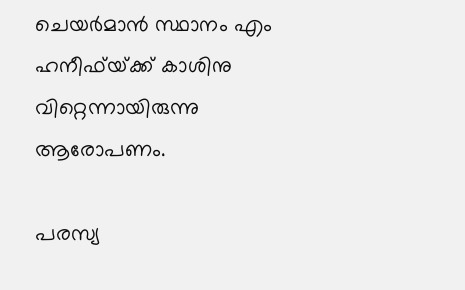ചെയർമാൻ സ്ഥാനം എം ഹനീഫ്‌യ്‌ക്ക്‌ കാശിനു വിറ്റെന്നായിരുന്നു ആരോപണം.

പരസ്യ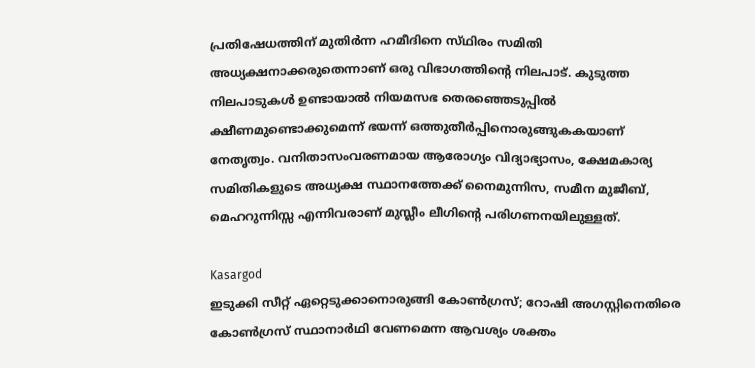പ്രതിഷേധത്തിന്‌ മുതിർന്ന ഹമീദിനെ സ്‌ഥിരം സമിതി അധ്യക്ഷനാക്കരുതെന്നാണ്‌ ഒരു വിഭാഗത്തിൻ്റെ നിലപാട്‌. കുടുത്ത നിലപാടുകൾ ഉണ്ടായാൽ നിയമസഭ തെരഞ്ഞെടുപ്പിൽ ക്ഷീണമുണ്ടൊക്കുമെന്ന്‌ ഭയന്ന്‌ ഒത്തുതീർപ്പിനൊരുങ്ങുകകയാണ്‌ നേതൃത്വം. വനിതാസംവരണമായ ആരോഗ്യം വിദ്യാഭ്യാസം, ക്ഷേമകാര്യ സമിതികളുടെ അധ്യക്ഷ സ്ഥാനത്തേക്ക് നൈമുന്നിസ, സമീന മുജീബ്‌, മെഹറുന്നിസ്സ എന്നിവരാണ്‌ മുസ്ലീം ലീഗിൻ്റെ പരിഗണനയിലുള്ളത്‌.

Kasargod
ഇടുക്കി സീറ്റ് ഏറ്റെടുക്കാനൊരുങ്ങി കോൺഗ്രസ്; റോഷി അഗസ്റ്റിനെതിരെ കോൺഗ്രസ് സ്ഥാനാർഥി വേണമെന്ന ആവശ്യം ശക്തം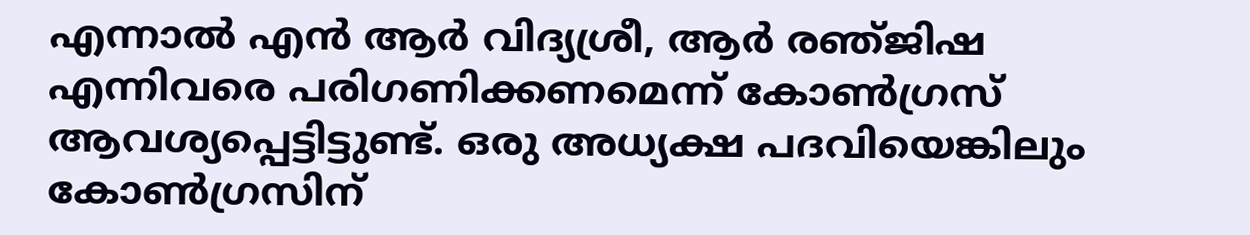എന്നാൽ എൻ ആർ വിദ്യശ്ര‍ീ, ആർ രഞ്‌ജിഷ എന്നിവരെ പരിഗണിക്കണമെന്ന്‌ കോൺഗ്രസ്‌ ആവശ്യപ്പെട്ടിട്ടുണ്ട്‌. ഒരു അധ്യക്ഷ പദവിയെങ്കിലും കോൺഗ്രസിന്‌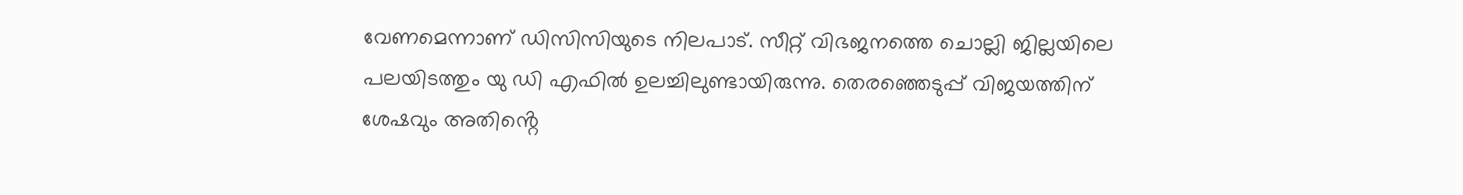വേണമെന്നാണ്‌ ഡിസിസിയുടെ നിലപാട്‌. സീറ്റ് വിഭജനത്തെ ചൊല്ലി ജില്ലയിലെ പലയിടത്തും യു ഡി എഫിൽ ഉലച്ചിലുണ്ടായിരുന്നു. തെരഞ്ഞെടുപ്പ് വിജയത്തിന് ശേഷവും അതിൻ്റെ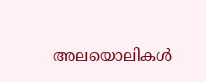അലയൊലികൾ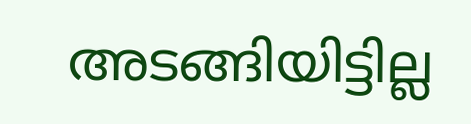അടങ്ങിയിട്ടില്ല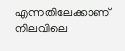എന്നതിലേക്കാണ് നിലവിലെ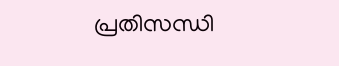പ്രതിസന്ധി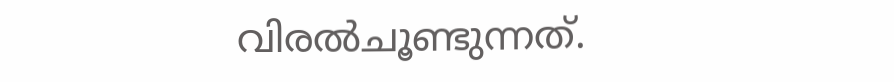വിരൽചൂണ്ടുന്നത്.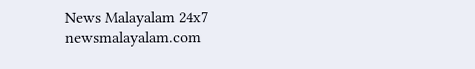News Malayalam 24x7
newsmalayalam.com